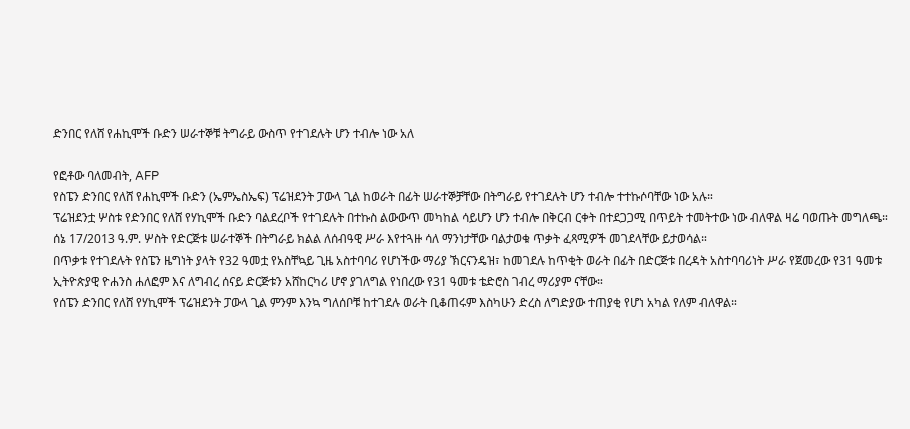ድንበር የለሸ የሐኪሞች ቡድን ሠራተኞቹ ትግራይ ውስጥ የተገደሉት ሆን ተብሎ ነው አለ

የፎቶው ባለመብት, AFP
የስፔን ድንበር የለሸ የሐኪሞች ቡድን (ኤምኤስኤፍ) ፕሬዝደንት ፓውላ ጊል ከወራት በፊት ሠራተኞቻቸው በትግራይ የተገደሉት ሆን ተብሎ ተተኩሶባቸው ነው አሉ።
ፕሬዝደንቷ ሦስቱ የድንበር የለሸ የሃኪሞች ቡድን ባልደረቦች የተገደሉት በተኩስ ልውውጥ መካከል ሳይሆን ሆን ተብሎ በቅርብ ርቀት በተደጋጋሚ በጥይት ተመትተው ነው ብለዋል ዛሬ ባወጡት መግለጫ።
ሰኔ 17/2013 ዓ.ም. ሦስት የድርጅቱ ሠራተኞች በትግራይ ክልል ለሰብዓዊ ሥራ እየተጓዙ ሳለ ማንነታቸው ባልታወቁ ጥቃት ፈጻሚዎች መገደላቸው ይታወሳል።
በጥቃቱ የተገደሉት የስፔን ዜግነት ያላት የ32 ዓመቷ የአስቸኳይ ጊዜ አስተባባሪ የሆነችው ማሪያ ኽርናንዴዝ፣ ከመገደሉ ከጥቂት ወራት በፊት በድርጅቱ በረዳት አስተባባሪነት ሥራ የጀመረው የ31 ዓመቱ ኢትዮጵያዊ ዮሐንስ ሐለፎም እና ለግብረ ሰናይ ድርጅቱን አሸከርካሪ ሆኖ ያገለግል የነበረው የ31 ዓመቱ ቴድሮስ ገብረ ማሪያም ናቸው።
የሰፔን ድንበር የለሸ የሃኪሞች ፕሬዝደንት ፓውላ ጊል ምንም እንኳ ግለሰቦቹ ከተገደሉ ወራት ቢቆጠሩም እስካሁን ድረስ ለግድያው ተጠያቂ የሆነ አካል የለም ብለዋል።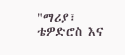"ማሪያ፣ ቴዎድሮስ እና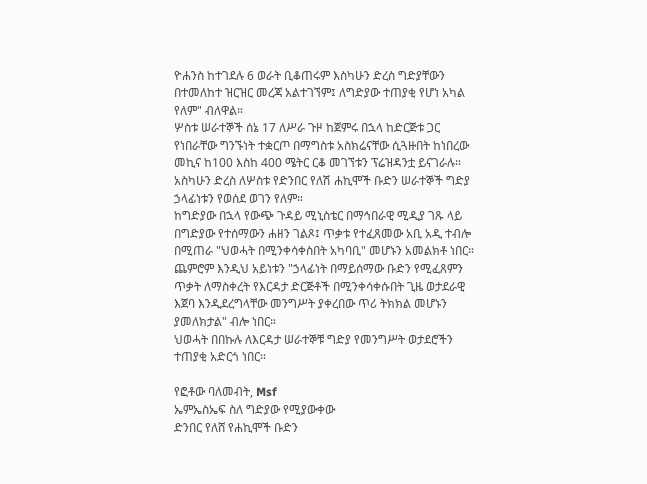ዮሐንስ ከተገደሉ 6 ወራት ቢቆጠሩም እስካሁን ድረስ ግድያቸውን በተመለከተ ዝርዝር መረጃ አልተገኘም፤ ለግድያው ተጠያቂ የሆነ አካል የለም" ብለዋል።
ሦስቱ ሠራተኞች ሰኔ 17 ለሥራ ጉዞ ከጀምሩ በኋላ ከድርጅቱ ጋር የነበራቸው ግንኙነት ተቋርጦ በማግስቱ አስክሬናቸው ሲጓዙበት ከነበረው መኪና ከ100 እስከ 400 ሜትር ርቆ መገኘቱን ፕሬዝዳንቷ ይናገራሉ።
አስካሁን ድረስ ለሦስቱ የድንበር የለሽ ሐኪሞች ቡድን ሠራተኞች ግድያ ኃላፊነቱን የወሰደ ወገን የለም።
ከግድያው በኋላ የውጭ ጉዳይ ሚኒስቴር በማኅበራዊ ሚዲያ ገጹ ላይ በግድያው የተሰማውን ሐዘን ገልጾ፤ ጥቃቱ የተፈጸመው አቢ አዲ ተብሎ በሚጠራ "ህወሓት በሚንቀሳቀስበት አካባቢ" መሆኑን አመልክቶ ነበር።
ጨምሮም እንዲህ አይነቱን "ኃላፊነት በማይሰማው ቡድን የሚፈጸምን ጥቃት ለማስቀረት የእርዳታ ድርጅቶች በሚንቀሳቀሱበት ጊዜ ወታደራዊ እጀባ እንዲደረግላቸው መንግሥት ያቀረበው ጥሪ ትክክል መሆኑን ያመለክታል" ብሎ ነበር።
ህወሓት በበኩሉ ለእርዳታ ሠራተኞቹ ግድያ የመንግሥት ወታደሮችን ተጠያቂ አድርጎ ነበር።

የፎቶው ባለመብት, Msf
ኤምኤስኤፍ ስለ ግድያው የሚያውቀው
ድንበር የለሸ የሐኪሞች ቡድን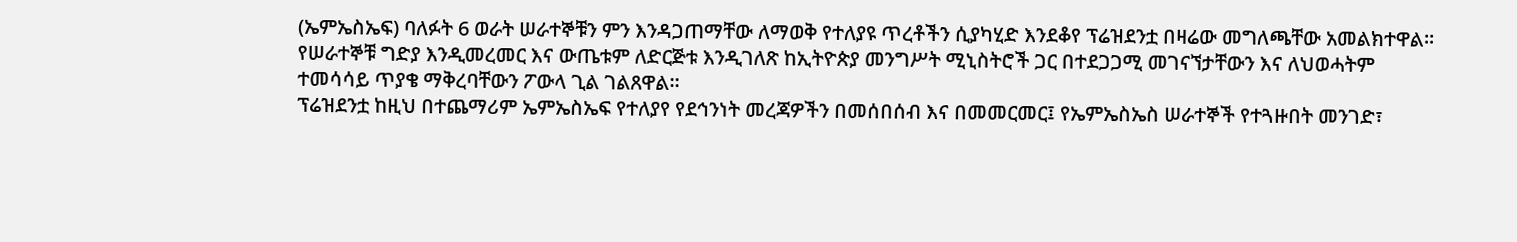(ኤምኤስኤፍ) ባለፉት 6 ወራት ሠራተኞቹን ምን እንዳጋጠማቸው ለማወቅ የተለያዩ ጥረቶችን ሲያካሂድ እንደቆየ ፕሬዝደንቷ በዛሬው መግለጫቸው አመልክተዋል።
የሠራተኞቹ ግድያ እንዲመረመር እና ውጤቱም ለድርጅቱ እንዲገለጽ ከኢትዮጵያ መንግሥት ሚኒስትሮች ጋር በተደጋጋሚ መገናኘታቸውን እና ለህወሓትም ተመሳሳይ ጥያቄ ማቅረባቸውን ፖውላ ጊል ገልጸዋል።
ፕሬዝደንቷ ከዚህ በተጨማሪም ኤምኤስኤፍ የተለያየ የደኅንነት መረጃዎችን በመሰበሰብ እና በመመርመር፤ የኤምኤስኤስ ሠራተኞች የተጓዙበት መንገድ፣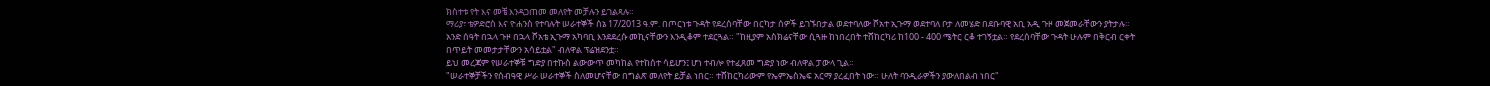ክስተቱ የት እና መቼ እንዳጋጠመ መለየት መቻሉን ይገልጻሉ።
ማሪያ፣ ቴዎድሮስ እና ዮሐንስ የተባሉት ሠራተኞች ሰኔ 17/2013 ዓ.ም. በጦርነቱ ጉዳት የደረሰባቸው በርካታ ሰዎች ይገኙበታል ወደተባለው ሾአተ ኢጉማ ወደተባለ ቦታ ለመሄድ በደቡባዊ አቢ አዲ ጉዞ መጀመራቸውን ያትታሉ።
አንድ ሰዓት በኋላ ጉዞ በኋላ ሾአቴ ኢጉማ አካባቢ እንደደረሱ መኪናቸውን እንዲቆም ተደርጓል። "ከዚያም አስክሬናቸው ሲጓዙ ከነበረበት ተሸከርካሪ ከ100 - 400 ሜትር ርቆ ተገኝቷል። የደረሰባቸው ጉዳት ሁሉም በቅርብ ርቀት በጥይት መመታታቸውን አሳይቷል" ብለዋል ፕሬዝደንቷ።
ይህ መረጃም የሠራተኞቹ ግድያ በተኩስ ልውውጥ መካከል የተከሰተ ሳይሆን፤ ሆነ ተብሎ የተፈጸመ ግድያ ነው ብለዋል ፓውላ ጊል።
"ሠራተኞቻችን የሰብዓዊ ሥራ ሠራተኞች ስለመሆናቸው በግልጽ መለየት ይቻል ነበር። ተሸከርካሪውም የኤምኤስኤፍ አርማ ያረፈበት ነው። ሁለት ባንዲራዎችን ያውለበልብ ነበር"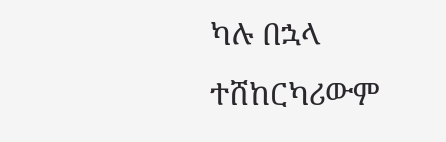ካሉ በኋላ ተሸከርካሪውም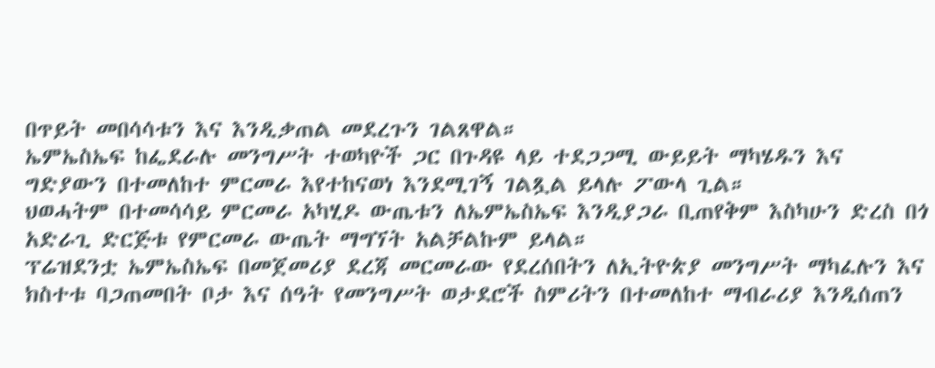በጥይት መበሳሳቱን እና እንዲቃጠል መደረጉን ገልጸዋል።
ኤምኤስኤፍ ከፌደራሉ መንግሥት ተወካዮች ጋር በጉዳዩ ላይ ተደጋጋሚ ውይይት ማካሄዱን እና ግድያውን በተመለከተ ምርመራ እየተከናወነ እንደሚገኝ ገልጿል ይላሉ ፖውላ ጊል።
ህወሓትም በተመሳሳይ ምርመራ አካሂዶ ውጤቱን ለኤምኤስኤፍ እንዲያጋራ ቢጠየቅም እስካሁን ድረስ በጎ አድራጊ ድርጅቱ የምርመራ ውጤት ማግኘት አልቻልኩም ይላል።
ፕሬዝደንቷ ኤምኤስኤፍ በመጀመሪያ ደረጃ መርመራው የደረሰበትን ለኢትዮጵያ መንግሥት ማካፈሉን እና ክስተቱ ባጋጠመበት ቦታ እና ሰዓት የመንግሥት ወታደሮች ስምሪትን በተመለከተ ማብራሪያ እንዲሰጠን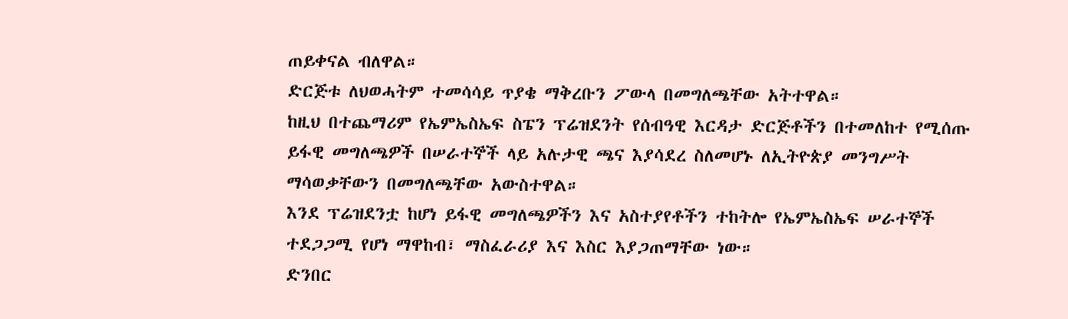ጠይቀናል ብለዋል።
ድርጅቱ ለህወሓትም ተመሳሳይ ጥያቄ ማቅረቡን ፖውላ በመግለጫቸው አትተዋል።
ከዚህ በተጨማሪም የኤምኤስኤፍ ስፔን ፕሬዝደንት የሰብዓዊ እርዳታ ድርጅቶችን በተመለከተ የሚሰጡ ይፋዊ መግለጫዎች በሠራተኞች ላይ አሉታዊ ጫና እያሳደረ ስለመሆኑ ለኢትዮጵያ መንግሥት ማሳወቃቸውን በመግለጫቸው አውስተዋል።
እንደ ፕሬዝደንቷ ከሆነ ይፋዊ መግለጫዎችን እና አስተያየቶችን ተከትሎ የኤምኤስኤፍ ሠራተኞች ተደጋጋሚ የሆነ ማዋከብ፣ ማስፈራሪያ እና እስር እያጋጠማቸው ነው።
ድንበር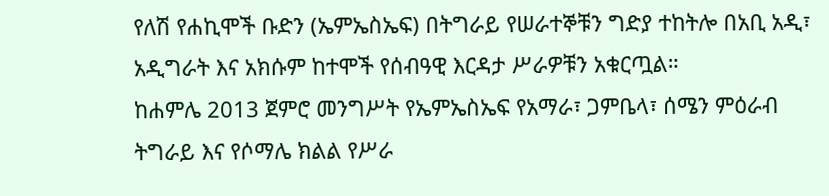የለሽ የሐኪሞች ቡድን (ኤምኤስኤፍ) በትግራይ የሠራተኞቹን ግድያ ተከትሎ በአቢ አዲ፣ አዲግራት እና አክሱም ከተሞች የሰብዓዊ እርዳታ ሥራዎቹን አቁርጧል።
ከሐምሌ 2013 ጀምሮ መንግሥት የኤምኤስኤፍ የአማራ፣ ጋምቤላ፣ ሰሜን ምዕራብ ትግራይ እና የሶማሌ ክልል የሥራ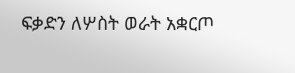ፍቃድን ለሦስት ወራት አቋርጦ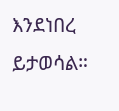እንደነበረ ይታወሳል።